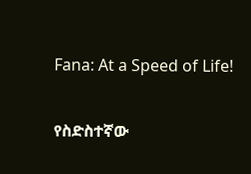Fana: At a Speed of Life!

የስድስተኛው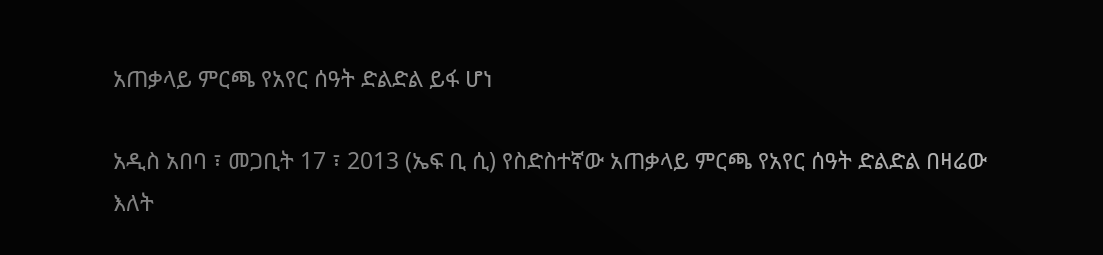አጠቃላይ ምርጫ የአየር ሰዓት ድልድል ይፋ ሆነ

አዲስ አበባ ፣ መጋቢት 17 ፣ 2013 (ኤፍ ቢ ሲ) የስድስተኛው አጠቃላይ ምርጫ የአየር ሰዓት ድልድል በዛሬው እለት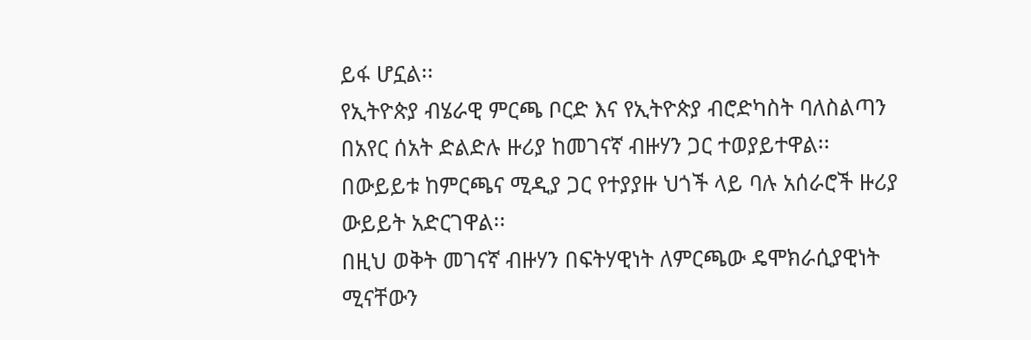ይፋ ሆኗል፡፡
የኢትዮጵያ ብሄራዊ ምርጫ ቦርድ እና የኢትዮጵያ ብሮድካስት ባለስልጣን በአየር ሰአት ድልድሉ ዙሪያ ከመገናኛ ብዙሃን ጋር ተወያይተዋል፡፡
በውይይቱ ከምርጫና ሚዲያ ጋር የተያያዙ ህጎች ላይ ባሉ አሰራሮች ዙሪያ ውይይት አድርገዋል፡፡
በዚህ ወቅት መገናኛ ብዙሃን በፍትሃዊነት ለምርጫው ዴሞክራሲያዊነት ሚናቸውን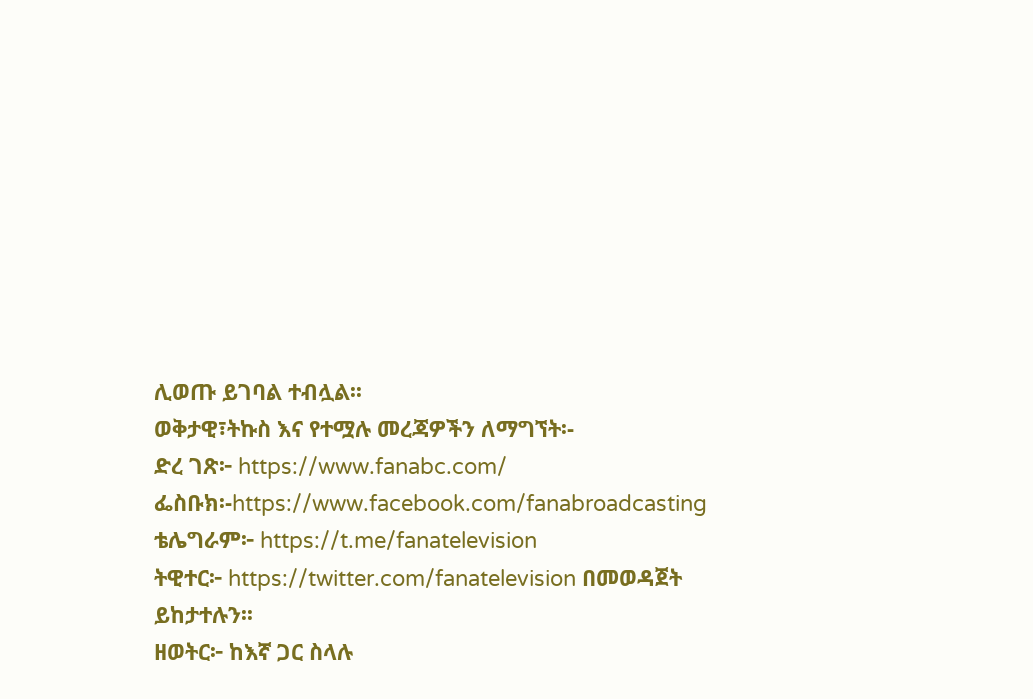ሊወጡ ይገባል ተብሏል፡፡
ወቅታዊ፣ትኩስ እና የተሟሉ መረጃዎችን ለማግኘት፡-
ድረ ገጽ፦ https://www.fanabc.com/
ፌስቡክ፡-https://www.facebook.com/fanabroadcasting
ቴሌግራም፦ https://t.me/fanatelevision
ትዊተር፦ https://twitter.com/fanatelevision በመወዳጀት ይከታተሉን፡፡
ዘወትር፦ ከእኛ ጋር ስላሉ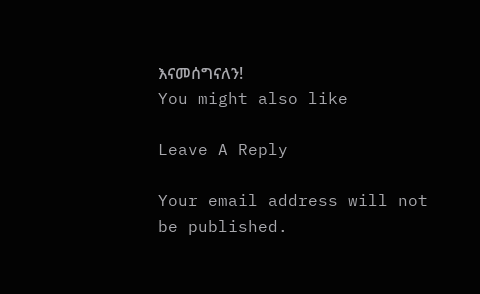እናመሰግናለን!
You might also like

Leave A Reply

Your email address will not be published.